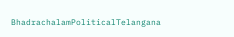BhadrachalamPoliticalTelangana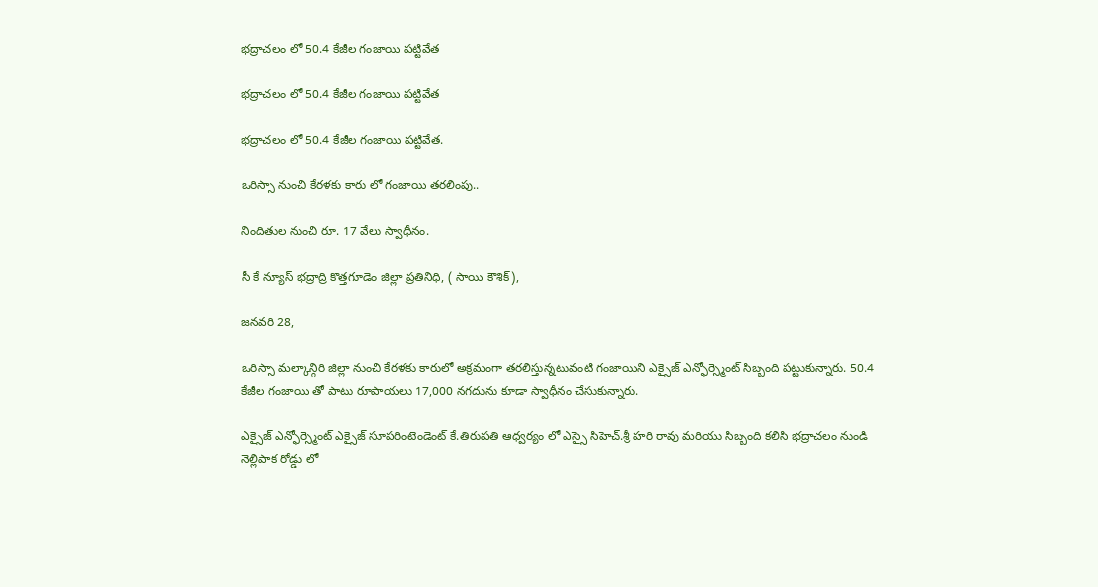భద్రాచలం లో 50.4 కేజీల గంజాయి పట్టివేత

భద్రాచలం లో 50.4 కేజీల గంజాయి పట్టివేత

భద్రాచలం లో 50.4 కేజీల గంజాయి పట్టివేత.

ఒరిస్సా నుంచి కేరళకు కారు లో గంజాయి తరలింపు..

నిందితుల నుంచి రూ. 17 వేలు స్వాధీనం.

సీ కే న్యూస్ భద్రాద్రి కొత్తగూడెం జిల్లా ప్రతినిధి, ( సాయి కౌశిక్),

జనవరి 28,

ఒరిస్సా మల్కాన్గిరి జిల్లా నుంచి కేరళకు కారులో అక్రమంగా తరలిస్తున్నటువంటి గంజాయిని ఎక్సైజ్ ఎన్ఫోర్స్మెంట్ సిబ్బంది పట్టుకున్నారు. 50.4 కేజీల గంజాయి తో పాటు రూపాయలు 17,000 నగదును కూడా స్వాధీనం చేసుకున్నారు.

ఎక్సైజ్ ఎన్ఫోర్స్మెంట్ ఎక్సైజ్ సూపరింటెండెంట్ కే.తిరుపతి ఆధ్వర్యం లో ఎస్సై సిహెచ్.శ్రీ హరి రావు మరియు సిబ్బంది కలిసి భద్రాచలం నుండి నెల్లిపాక రోడ్డు లో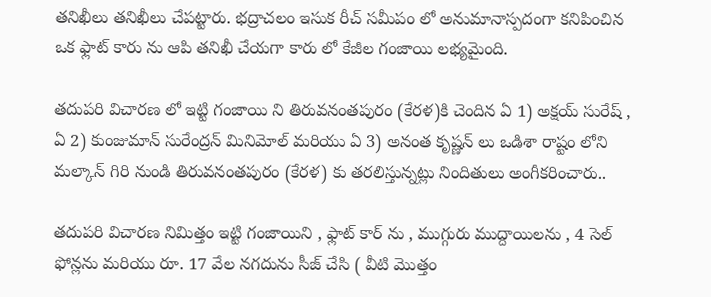తనిఖీలు తనిఖీలు చేపట్టారు. భద్రాచలం ఇసుక రీచ్ సమీపం లో అనుమానాస్పదంగా కనిపించిన ఒక ఫ్లాట్ కారు ను ఆపి తనిఖీ చేయగా కారు లో కేజీల గంజాయి లభ్యమైంది.

తదుపరి విచారణ లో ఇట్టి గంజాయి ని తిరువనంతపురం (కేరళ)కి చెందిన ఏ 1) అక్షయ్ సురేష్ , ఏ 2) కుంజుమాన్ సురేంద్రన్ మినిమోల్ మరియు ఏ 3) అనంత కృష్ణన్ లు ఒడిశా రాష్టం లోని మల్కాన్ గిరి నుండి తిరువనంతపురం (కేరళ) కు తరలిస్తున్నట్లు నిందితులు అంగీకరించారు..

తదుపరి విచారణ నిమిత్తం ఇట్టి గంజాయిని , ఫ్లాట్ కార్ ను , ముగ్గురు ముద్దాయిలను , 4 సెల్ ఫోన్లను మరియు రూ. 17 వేల నగదును సీజ్ చేసి ( వీటి మొత్తం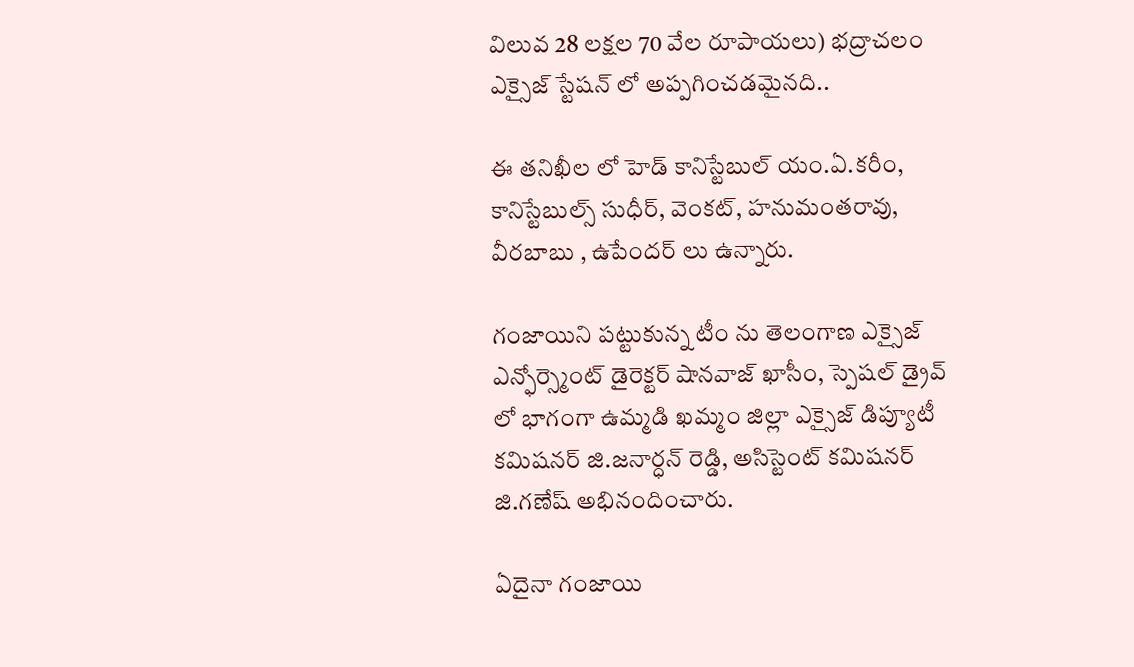విలువ 28 లక్షల 70 వేల రూపాయలు) భద్రాచలం ఎక్సైజ్ స్టేషన్ లో అప్పగించడమైనది..

ఈ తనిఖీల లో హెడ్ కానిస్టేబుల్ యం.ఏ.కరీం, కానిస్టేబుల్స్ సుధీర్, వెంకట్, హనుమంతరావు, వీరబాబు , ఉపేందర్ లు ఉన్నారు.

గంజాయిని పట్టుకున్న టీం ను తెలంగాణ ఎక్సైజ్ ఎన్ఫోర్స్మెంట్ డైరెక్టర్ షానవాజ్ ఖాసీం, స్పెషల్ డ్రైవ్ లో భాగంగా ఉమ్మడి ఖమ్మం జిల్లా ఎక్సైజ్ డిప్యూటీ కమిషనర్ జి.జనార్ధన్ రెడ్డి, అసిస్టెంట్ కమిషనర్ జి.గణేష్ అభినందించారు.

ఏదైనా గంజాయి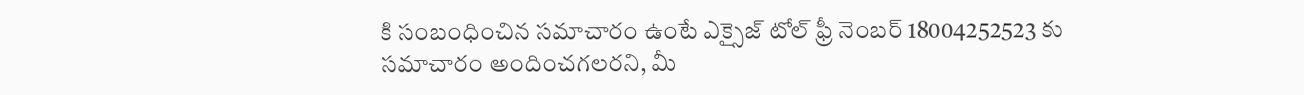కి సంబంధించిన సమాచారం ఉంటే ఎక్సైజ్ టోల్ ఫ్రీ నెంబర్ 18004252523 కు సమాచారం అందించగలరని, మీ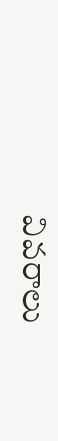వివరాలు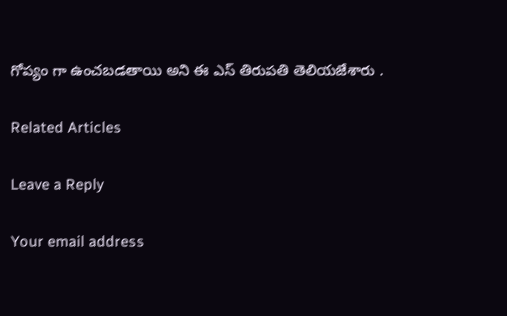గోప్యం గా ఉంచబడతాయి అని ఈ ఎస్ తిరుపతి తెలియజేశారు .

Related Articles

Leave a Reply

Your email address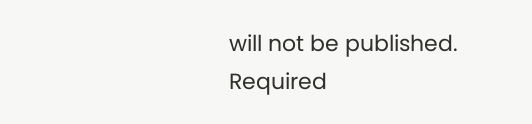will not be published. Required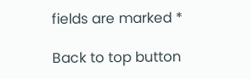fields are marked *

Back to top button